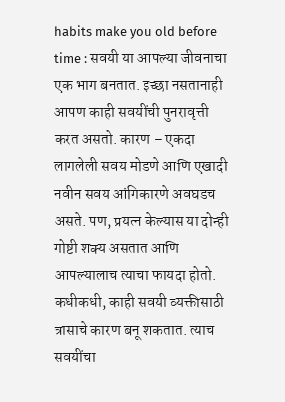habits make you old before time : सवयी या आपल्या जीवनाचा एक भाग बनतात. इच्छा नसतानाही आपण काही सवयींची पुनरावृत्ती करत असतो. कारण – एकदा लागलेली सवय मोडणे आणि एखादी नवीन सवय आंगिकारणे अवघडच असते. पण, प्रयत्न केल्यास या दोन्ही गोष्टी शक्य असतात आणि आपल्यालाच त्याचा फायदा होतो. कधीकधी, काही सवयी व्यक्तीसाठी त्रासाचे कारण बनू शकतात. त्याच सवयींचा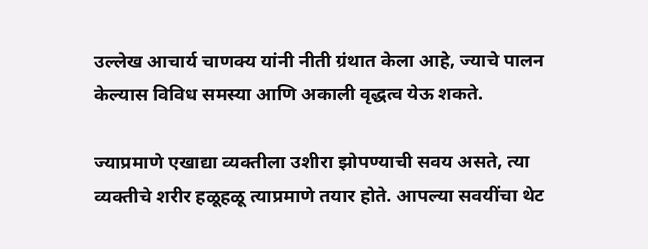उल्लेख आचार्य चाणक्य यांनी नीती ग्रंथात केला आहे, ज्याचे पालन केल्यास विविध समस्या आणि अकाली वृद्धत्व येऊ शकते.

ज्याप्रमाणे एखाद्या व्यक्तीला उशीरा झोपण्याची सवय असते, त्या व्यक्तीचे शरीर हळूहळू त्याप्रमाणे तयार होते. आपल्या सवयींचा थेट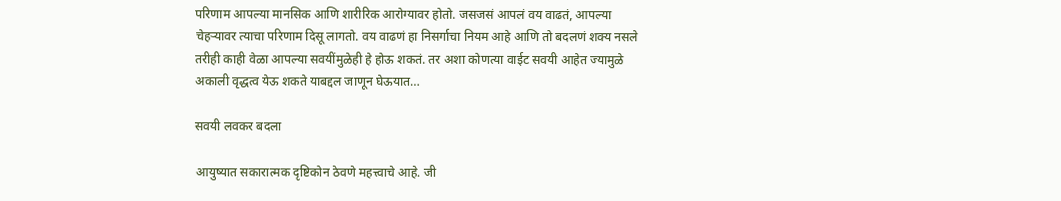परिणाम आपल्या मानसिक आणि शारीरिक आरोग्यावर होतो. जसजसं आपलं वय वाढतं, आपल्या चेहऱ्यावर त्याचा परिणाम दिसू लागतो. वय वाढणं हा निसर्गाचा नियम आहे आणि तो बदलणं शक्य नसले तरीही काही वेळा आपल्या सवयींमुळेही हे होऊ शकतं. तर अशा कोणत्या वाईट सवयी आहेत ज्यामुळे अकाली वृद्धत्व येऊ शकते याबद्दल जाणून घेऊयात…

सवयी लवकर बदला

आयुष्यात सकारात्मक दृष्टिकोन ठेवणे महत्त्वाचे आहे. जी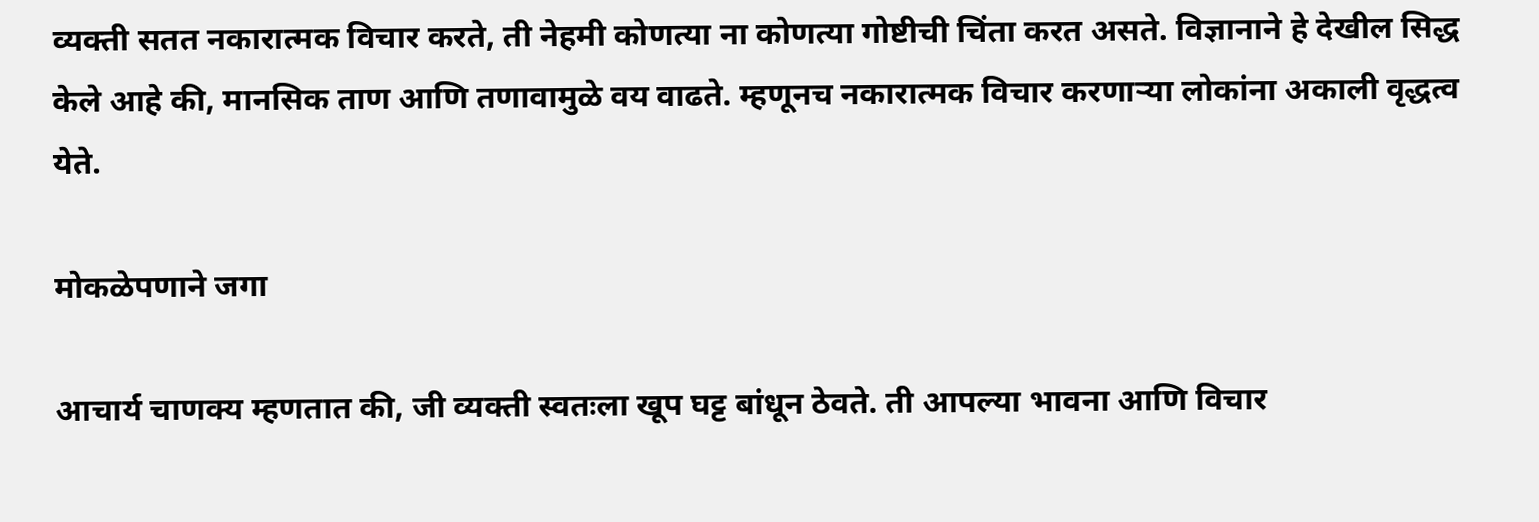व्यक्ती सतत नकारात्मक विचार करते, ती नेहमी कोणत्या ना कोणत्या गोष्टीची चिंता करत असते. विज्ञानाने हे देखील सिद्ध केले आहे की, मानसिक ताण आणि तणावामुळे वय वाढते. म्हणूनच नकारात्मक विचार करणाऱ्या लोकांना अकाली वृद्धत्व येते.

मोकळेपणाने जगा

आचार्य चाणक्य म्हणतात की, जी व्यक्ती स्वतःला खूप घट्ट बांधून ठेवते. ती आपल्या भावना आणि विचार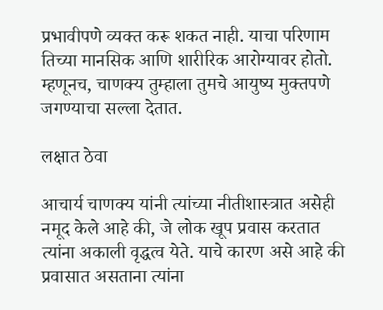प्रभावीपणे व्यक्त करू शकत नाही. याचा परिणाम तिच्या मानसिक आणि शारीरिक आरोग्यावर होतो. म्हणूनच, चाणक्य तुम्हाला तुमचे आयुष्य मुक्तपणे जगण्याचा सल्ला देतात.

लक्षात ठेवा

आचार्य चाणक्य यांनी त्यांच्या नीतीशास्त्रात असेही नमूद केले आहे की, जे लोक खूप प्रवास करतात त्यांना अकाली वृद्धत्व येते. याचे कारण असे आहे की प्रवासात असताना त्यांना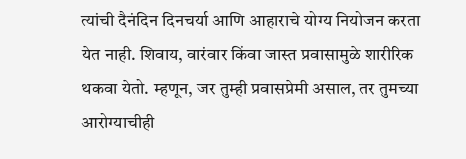त्यांची दैनंदिन दिनचर्या आणि आहाराचे योग्य नियोजन करता येत नाही. शिवाय, वारंवार किंवा जास्त प्रवासामुळे शारीरिक थकवा येतो. म्हणून, जर तुम्ही प्रवासप्रेमी असाल, तर तुमच्या आरोग्याचीही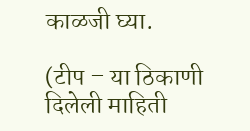काळजी घ्या.

(टीप – या ठिकाणी दिलेली माहिती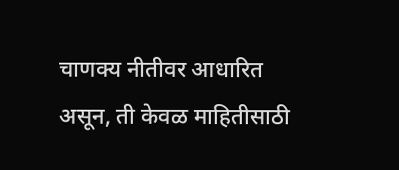चाणक्य नीतीवर आधारित असून, ती केवळ माहितीसाठी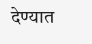देण्यात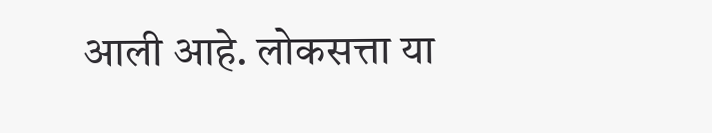आली आहे. लोकसत्ता या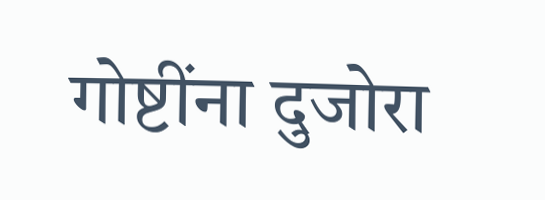गोष्टींना दुजोरा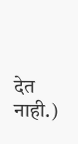देत नाही.)